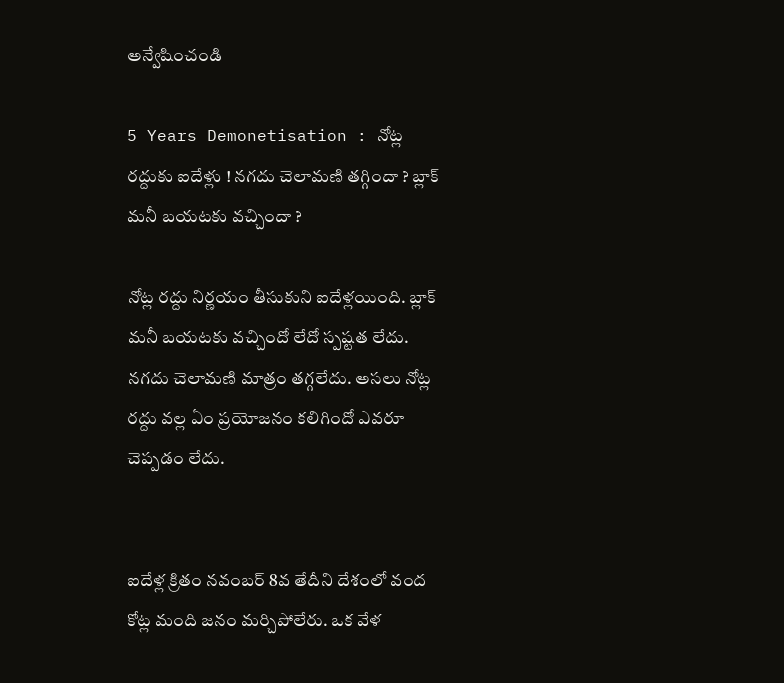అన్వేషించండి

5 Years Demonetisation : నోట్ల రద్దుకు ఐదేళ్లు ! నగదు చెలామణి తగ్గిందా ? బ్లాక్ మనీ బయటకు వచ్చిందా ?

నోట్ల రద్దు నిర్ణయం తీసుకుని ఐదేళ్లయింది. బ్లాక్ మనీ బయటకు వచ్చిందో లేదో స్పష్టత లేదు. నగదు చెలామణి మాత్రం తగ్గలేదు. అసలు నోట్ల రద్దు వల్ల ఏం ప్రయోజనం కలిగిందో ఎవరూ చెప్పడం లేదు.


ఐదేళ్ల క్రితం నవంబర్ 8వ తేదీని దేశంలో వంద కోట్ల మంది జనం మర్చిపోలేరు. ఒక వేళ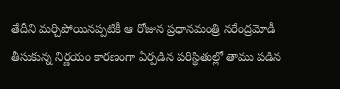తేదీని మర్చిపోయినప్పటికీ ఆ రోజున ప్రధానమంత్రి నరేంద్రమోడీ తీసుకున్న నిర్ణయం కారణంగా ఏర్పడిన పరిస్థితుల్లో తాము పడిన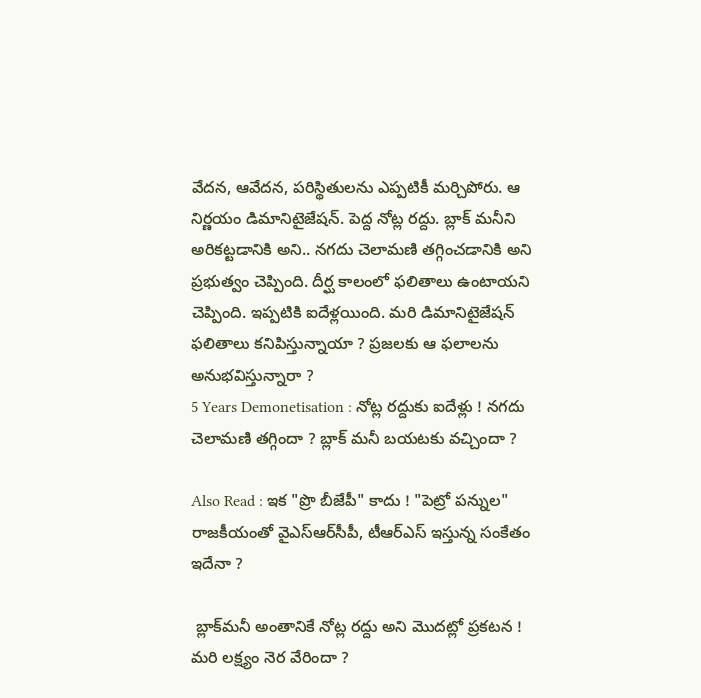వేదన, ఆవేదన, పరిస్థితులను ఎప్పటికీ మర్చిపోరు. ఆ నిర్ణయం డిమానిటైజేషన్. పెద్ద నోట్ల రద్దు. బ్లాక్ మనీని అరికట్టడానికి అని.. నగదు చెలామణి తగ్గించడానికి అని ప్రభుత్వం చెప్పింది. దీర్ఘ కాలంలో ఫలితాలు ఉంటాయని చెప్పింది. ఇప్పటికి ఐదేళ్లయింది. మరి డిమానిటైజేషన్ ఫలితాలు కనిపిస్తున్నాయా ? ప్రజలకు ఆ ఫలాలను అనుభవిస్తున్నారా ?
5 Years Demonetisation : నోట్ల రద్దుకు ఐదేళ్లు ! నగదు చెలామణి తగ్గిందా ? బ్లాక్ మనీ బయటకు వచ్చిందా ?

Also Read : ఇక "ప్రొ బీజేపీ" కాదు ! "పెట్రో పన్నుల" రాజకీయంతో వైఎస్ఆర్‌సీపీ, టీఆర్ఎస్ ఇస్తున్న సంకేతం ఇదేనా ?

 బ్లాక్‌మనీ అంతానికే నోట్ల రద్దు అని మొదట్లో ప్రకటన ! మరి లక్ష్యం నెర వేరిందా ?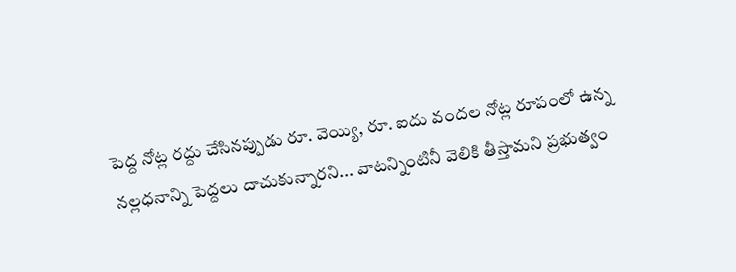పెద్ద నోట్ల రద్దు చేసినప్పుడు రూ. వెయ్యి, రూ. ఐదు వందల నోట్ల రూపంలో ఉన్న నల్లధనాన్ని పెద్దలు దాచుకున్నారని... వాటన్నింటినీ వెలికి తీస్తామని ప్రభుత్వం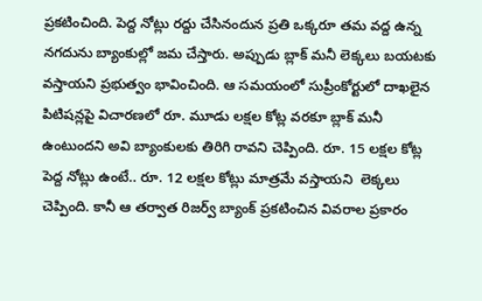ప్రకటించింది. పెద్ద నోట్లు రద్దు చేసినందున ప్రతి ఒక్కరూ తమ వద్ద ఉన్న నగదును బ్యాంకుల్లో జమ చేస్తారు. అప్పుడు బ్లాక్ మనీ లెక్కలు బయటకు వస్తాయని ప్రభుత్వం భావించింది. ఆ సమయంలో సుప్రీంకోర్టులో దాఖలైన పిటిషన్లపై విచారణలో రూ. మూడు లక్షల కోట్ల వరకూ బ్లాక్ మనీ ఉంటుందని అవి బ్యాంకులకు తిరిగి రావని చెప్పింది. రూ. 15 లక్షల కోట్ల పెద్ద నోట్లు ఉంటే.. రూ. 12 లక్షల కోట్లు మాత్రమే వస్తాయని  లెక్కలు చెప్పింది. కానీ ఆ తర్వాత రిజర్వ్ బ్యాంక్ ప్రకటించిన వివరాల ప్రకారం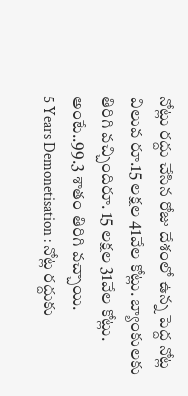నోట్లు రద్దు చేసిన రోజు దేశంలో ఉన్న పెద్ద నోట్ల విలువ రూ.15 లక్షల 41వేల కోట్లు. బ్యాంకులకు తిరిగి వచ్చిందిరూ. 15 లక్షల 31వేల కోట్లు. అంటే..99.3 శాతం తిరిగి వచ్చాయి.
5 Years Demonetisation : నోట్ల రద్దుకు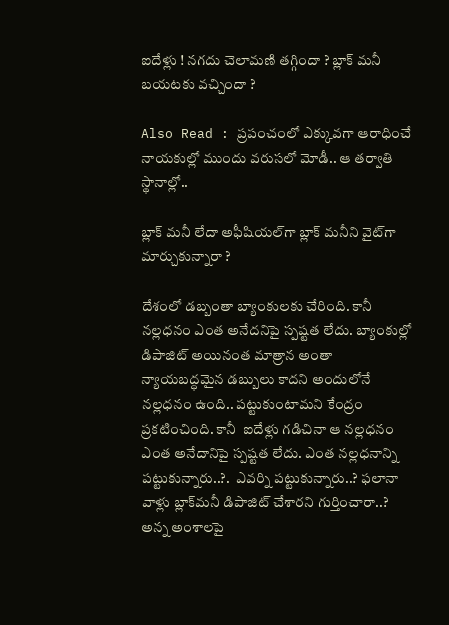ఐదేళ్లు ! నగదు చెలామణి తగ్గిందా ? బ్లాక్ మనీ బయటకు వచ్చిందా ?

Also Read : ప్రపంచంలో ఎక్కువగా ఆరాధించే నాయకుల్లో ముందు వరుసలో మోడీ.. ఆ తర్వాతి స్థానాల్లో..

బ్లాక్ మనీ లేదా అఫీషియల్‌గా బ్లాక్ మనీని వైట్‌గా మార్చుకున్నారా ?

దేశంలో డబ్బంతా బ్యాంకులకు చేరింది. కానీ నల్లధనం ఎంత అనేదనిపై స్పష్టత లేదు. బ్యాంకుల్లో డిపాజిట్ అయినంత మాత్రాన అంతా న్యాయబద్ధమైన డబ్బులు కాదని అందులోనే నల్లధనం ఉంది.. పట్టుకుంటామని కేంద్రం ప్రకటించింది. కానీ  ఐదేళ్లు గడిచినా ఆ నల్లధనం ఎంత అనేదానిపై స్పష్టత లేదు. ఎంత నల్లధనాన్ని పట్టుకున్నారు..?.  ఎవర్ని పట్టుకున్నారు..? ఫలానా వాళ్లు బ్లాక్‌మనీ డిపాజిట్ చేశారని గుర్తించారా..? అన్న అంశాలపై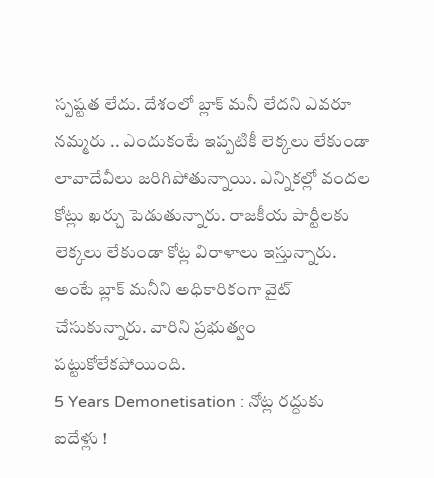స్పష్టత లేదు. దేశంలో బ్లాక్ మనీ లేదని ఎవరూ నమ్మరు .. ఎందుకంటే ఇప్పటికీ లెక్కలు లేకుండా లావాదేవీలు జరిగిపోతున్నాయి. ఎన్నికల్లో వందల కోట్లు ఖర్చు పెడుతున్నారు. రాజకీయ పార్టీలకు లెక్కలు లేకుండా కోట్ల విరాళాలు ఇస్తున్నారు.  అంటే బ్లాక్ మనీని అధికారికంగా వైట్ చేసుకున్నారు. వారిని ప్రభుత్వం పట్టుకోలేకపోయింది.
5 Years Demonetisation : నోట్ల రద్దుకు ఐదేళ్లు !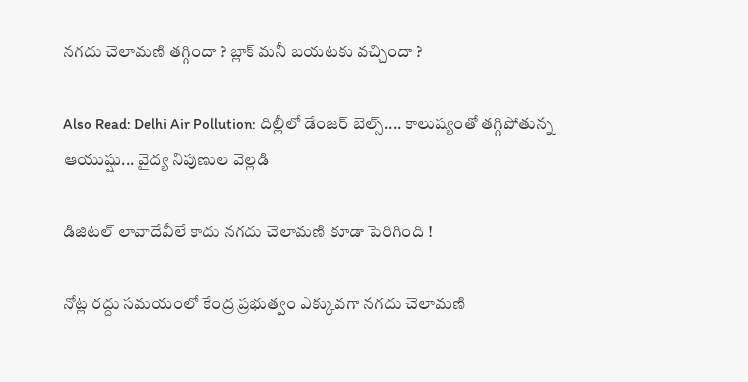నగదు చెలామణి తగ్గిందా ? బ్లాక్ మనీ బయటకు వచ్చిందా ?

Also Read: Delhi Air Pollution: దిల్లీలో డేంజర్ బెల్స్.... కాలుష్యంతో తగ్గిపోతున్న ఆయుష్షు... వైద్య నిపుణుల వెల్లడి

డిజిటల్ లావాదేవీలే కాదు నగదు చెలామణి కూడా పెరిగింది !

నోట్ల రద్దు సమయంలో కేంద్ర ప్రభుత్వం ఎక్కువగా నగదు చెలామణి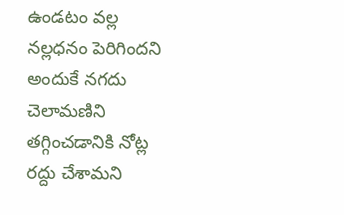ఉండటం వల్ల నల్లధనం పెరిగిందని అందుకే నగదు చెలామణిని తగ్గించడానికి నోట్ల రద్దు చేశామని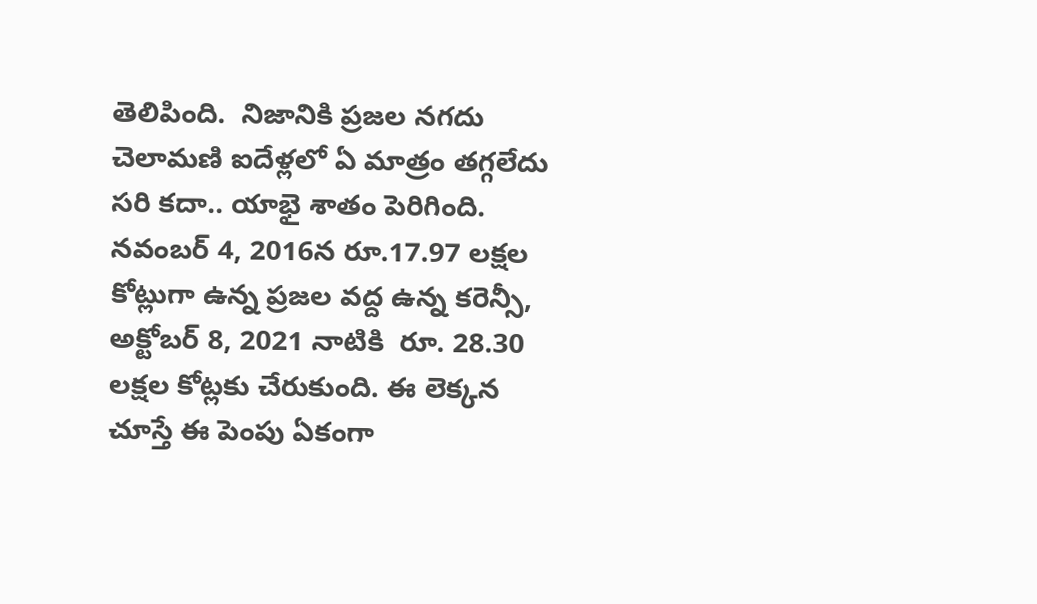తెలిపింది.  నిజానికి ప్రజల నగదు చెలామణి ఐదేళ్లలో ఏ మాత్రం తగ్గలేదు సరి కదా.. యాభై శాతం పెరిగింది. నవంబర్ 4, 2016న రూ.17.97 లక్షల కోట్లుగా ఉన్న ప్రజల వద్ద ఉన్న కరెన్సీ,  అక్టోబర్‌ 8, 2021 నాటికి  రూ. 28.30 లక్షల కోట్లకు చేరుకుంది. ఈ లెక్కన చూస్తే ఈ పెంపు ఏకంగా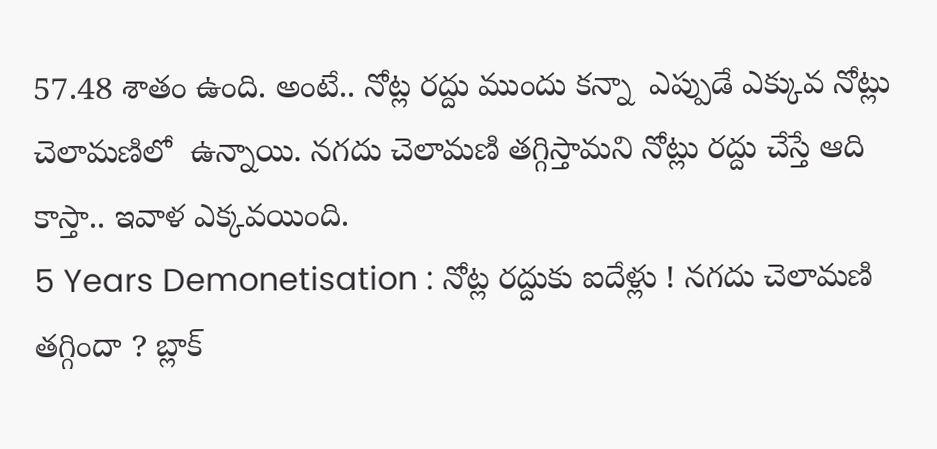57.48 శాతం ఉంది. అంటే.. నోట్ల రద్దు ముందు కన్నా  ఎప్పుడే ఎక్కువ నోట్లు చెలామణిలో  ఉన్నాయి. నగదు చెలామణి తగ్గిస్తామని నోట్లు రద్దు చేస్తే ఆది కాస్తా.. ఇవాళ ఎక్కవయింది.
5 Years Demonetisation : నోట్ల రద్దుకు ఐదేళ్లు ! నగదు చెలామణి తగ్గిందా ? బ్లాక్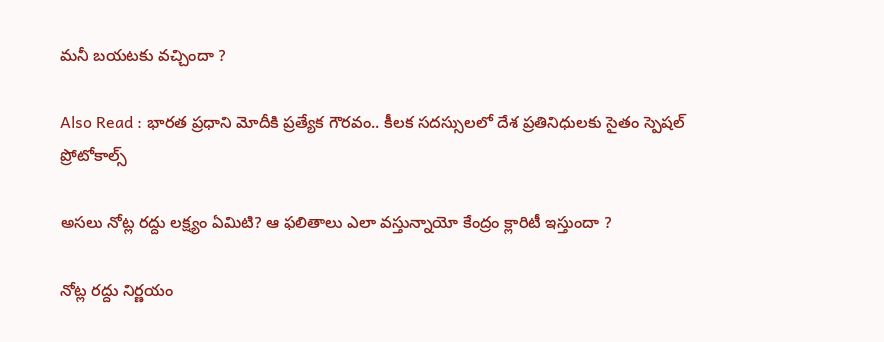మనీ బయటకు వచ్చిందా ?

Also Read : భారత ప్రధాని మోదీకి ప్రత్యేక గౌరవం.. కీలక సదస్సులలో దేశ ప్రతినిధులకు సైతం స్పెషల్ ప్రోటోకాల్స్

అసలు నోట్ల రద్దు లక్ష్యం ఏమిటి? ఆ ఫలితాలు ఎలా వస్తున్నాయో కేంద్రం క్లారిటీ ఇస్తుందా ?

నోట్ల రద్దు నిర్ణయం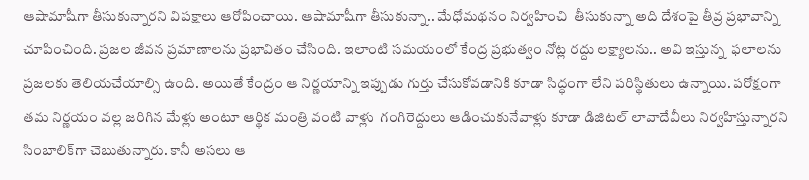ఆషామాషీగా తీసుకున్నారని విపక్షాలు ఆరోపించాయి. ఆషామాషీగా తీసుకున్నా.. మేధోమథనం నిర్వహించి  తీసుకున్నా అది దేశంపై తీవ్ర ప్రభావాన్ని చూపించింది. ప్రజల జీవన ప్రమాణాలను ప్రభావితం చేసింది. ఇలాంటి సమయంలో కేంద్ర ప్రభుత్వం నోట్ల రద్దు లక్ష్యాలను.. అవి ఇస్తున్న  ఫలాలను ప్రజలకు తెలియచేయాల్సి ఉంది. అయితే కేంద్రం ఆ నిర్ణయాన్ని ఇప్పుడు గుర్తు చేసుకోవడానికి కూడా సిద్ధంగా లేని పరిస్థితులు ఉన్నాయి. పరోక్షంగా తమ నిర్ణయం వల్ల జరిగిన మేళ్లు అంటూ ఆర్థిక మంత్రి వంటి వాళ్లు  గంగిరెద్దులు ఆడించుకునేవాళ్లు కూడా డిజిటల్ లావాదేవీలు నిర్వహిస్తున్నారని సింబాలిక్‌గా చెబుతున్నారు. కానీ అసలు ఆ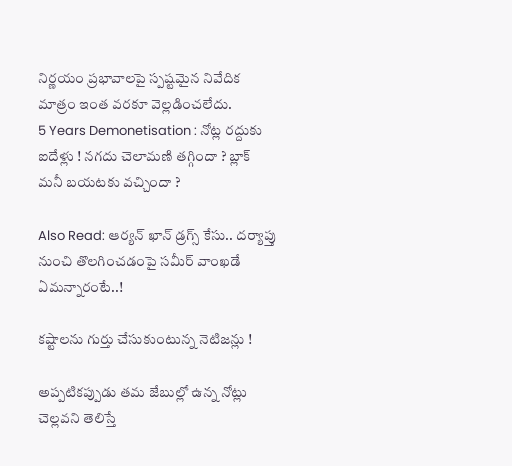నిర్ణయం ప్రభావాలపై స్పష్టమైన నివేదిక మాత్రం ఇంత వరకూ వెల్లడించలేదు.
5 Years Demonetisation : నోట్ల రద్దుకు ఐదేళ్లు ! నగదు చెలామణి తగ్గిందా ? బ్లాక్ మనీ బయటకు వచ్చిందా ?

Also Read: ఆర్యన్ ఖాన్ డ్రగ్స్ కేసు.. దర్యాప్తు నుంచి తొలగించడంపై సమీర్ వాంఖడే ఏమన్నారంటే..!

కష్టాలను గుర్తు చేసుకుంటున్న నెటిజన్లు !

అప్పటికప్పుడు తమ జేబుల్లో ఉన్న నోట్లు చెల్లవని తెలిస్తే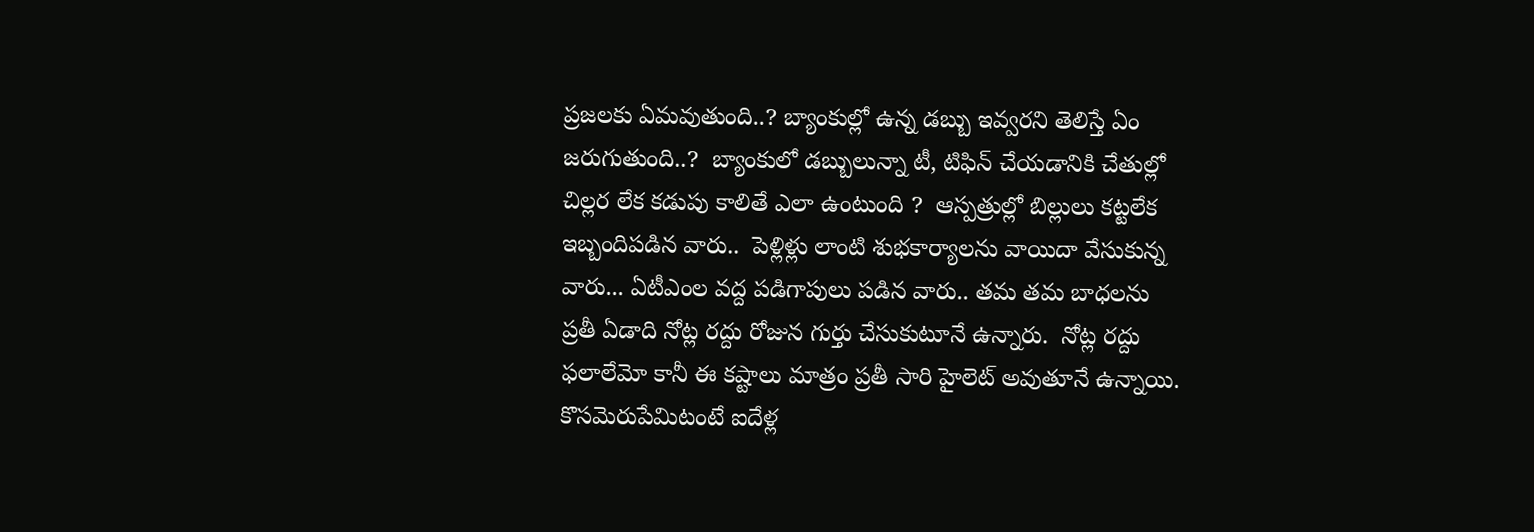ప్రజలకు ఏమవుతుంది..? బ్యాంకుల్లో ఉన్న డబ్బు ఇవ్వరని తెలిస్తే ఏం జరుగుతుంది..?  బ్యాంకులో డబ్బులున్నా టీ, టిఫిన్ చేయడానికి చేతుల్లో చిల్లర లేక కడుపు కాలితే ఎలా ఉంటుంది ?  ఆస్పత్రుల్లో బిల్లులు కట్టలేక ఇబ్బందిపడిన వారు..  పెళ్లిళ్లు లాంటి శుభకార్యాలను వాయిదా వేసుకున్న వారు... ఏటీఎంల వద్ద పడిగాపులు పడిన వారు.. తమ తమ బాధలను ప్రతీ ఏడాది నోట్ల రద్దు రోజున గుర్తు చేసుకుటూనే ఉన్నారు.  నోట్ల రద్దు ఫలాలేమో కానీ ఈ కష్టాలు మాత్రం ప్రతీ సారి హైలెట్ అవుతూనే ఉన్నాయి. కొసమెరుపేమిటంటే ఐదేళ్ల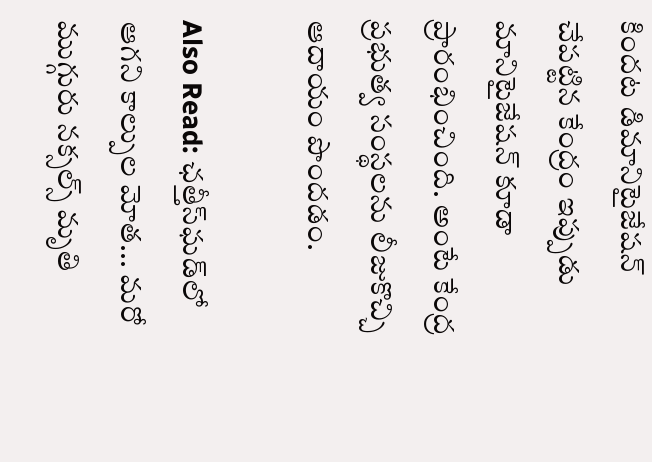కిందట డిమానిటైజేషన్ చేపట్టిన కేంద్రం ఇప్పుడు మానిటైజేషన్ కూడా ప్రారంభించింది. అంటే కేంద్ర ప్రభుత్వ సంస్థలను లీజుకొచ్చి ఆదాయం పొందడం.

Also Read: ఛత్తీస్‌ఘడ్‌లో ఆగని కాల్పుల మోత... మరో ముగ్గురు నక్సల్స్ మృతి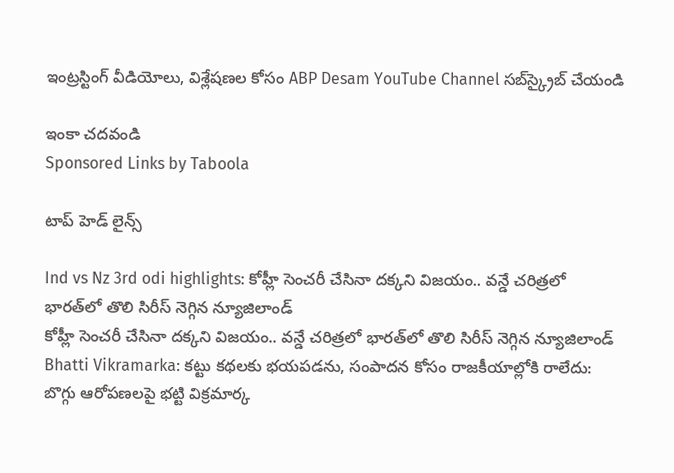ఇంట్రస్టింగ్‌ వీడియోలు, విశ్లేషణల కోసం ABP Desam YouTube Channel సబ్‌స్క్రైబ్‌ చేయండి

ఇంకా చదవండి
Sponsored Links by Taboola

టాప్ హెడ్ లైన్స్

Ind vs Nz 3rd odi highlights: కోహ్లీ సెంచరీ చేసినా దక్కని విజయం.. వన్డే చరిత్రలో భారత్‌లో తొలి సిరీస్ నెగ్గిన న్యూజిలాండ్
కోహ్లీ సెంచరీ చేసినా దక్కని విజయం.. వన్డే చరిత్రలో భారత్‌లో తొలి సిరీస్ నెగ్గిన న్యూజిలాండ్
Bhatti Vikramarka: కట్టు కథలకు భయపడను, సంపాదన కోసం రాజకీయాల్లోకి రాలేదు: బొగ్గు ఆరోపణలపై భట్టి విక్రమార్క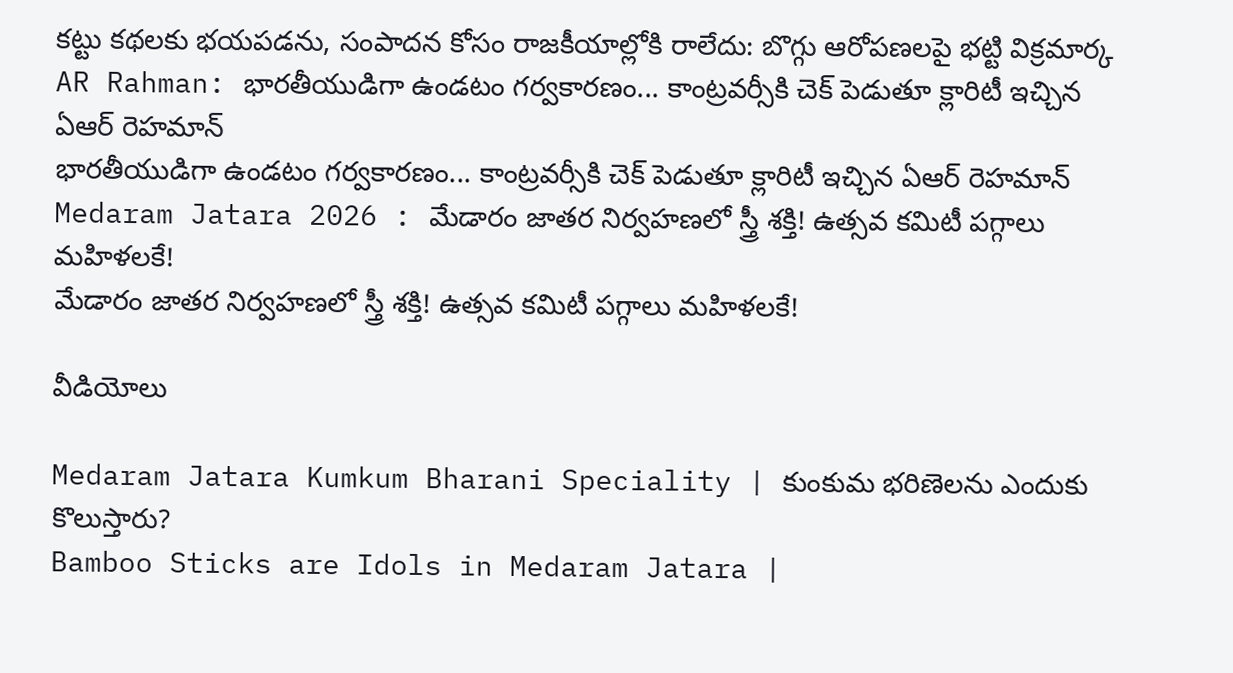కట్టు కథలకు భయపడను, సంపాదన కోసం రాజకీయాల్లోకి రాలేదు: బొగ్గు ఆరోపణలపై భట్టి విక్రమార్క
AR Rahman: భారతీయుడిగా ఉండటం గర్వకారణం... కాంట్రవర్సీకి చెక్ పెడుతూ క్లారిటీ ఇచ్చిన ఏఆర్ రెహమాన్
భారతీయుడిగా ఉండటం గర్వకారణం... కాంట్రవర్సీకి చెక్ పెడుతూ క్లారిటీ ఇచ్చిన ఏఆర్ రెహమాన్
Medaram Jatara 2026 : మేడారం జాతర నిర్వహణలో స్త్రీ శక్తి! ఉత్సవ కమిటీ పగ్గాలు మహిళలకే!
మేడారం జాతర నిర్వహణలో స్త్రీ శక్తి! ఉత్సవ కమిటీ పగ్గాలు మహిళలకే!

వీడియోలు

Medaram Jatara Kumkum Bharani Speciality | కుంకుమ భరిణెలను ఎందుకు కొలుస్తారు?
Bamboo Sticks are Idols in Medaram Jatara |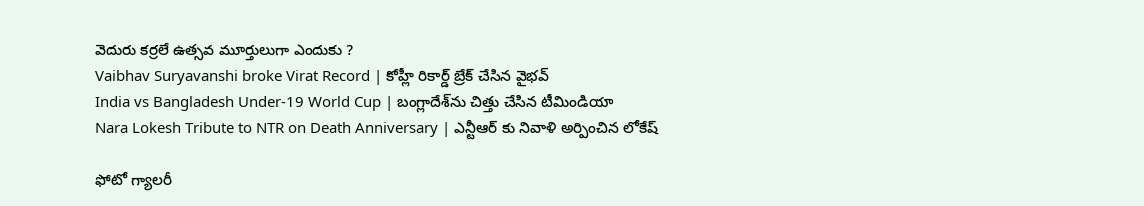వెదురు కర్రలే ఉత్సవ మూర్తులుగా ఎందుకు ?
Vaibhav Suryavanshi broke Virat Record | కోహ్లీ రికార్డ్ బ్రేక్ చేసిన వైభవ్
India vs Bangladesh Under-19 World Cup | బంగ్లాదేశ్‌ను చిత్తు చేసిన టీమిండియా
Nara Lokesh Tribute to NTR on Death Anniversary | ఎన్టీఆర్ కు నివాళి అర్పించిన లోకేష్

ఫోటో గ్యాలరీ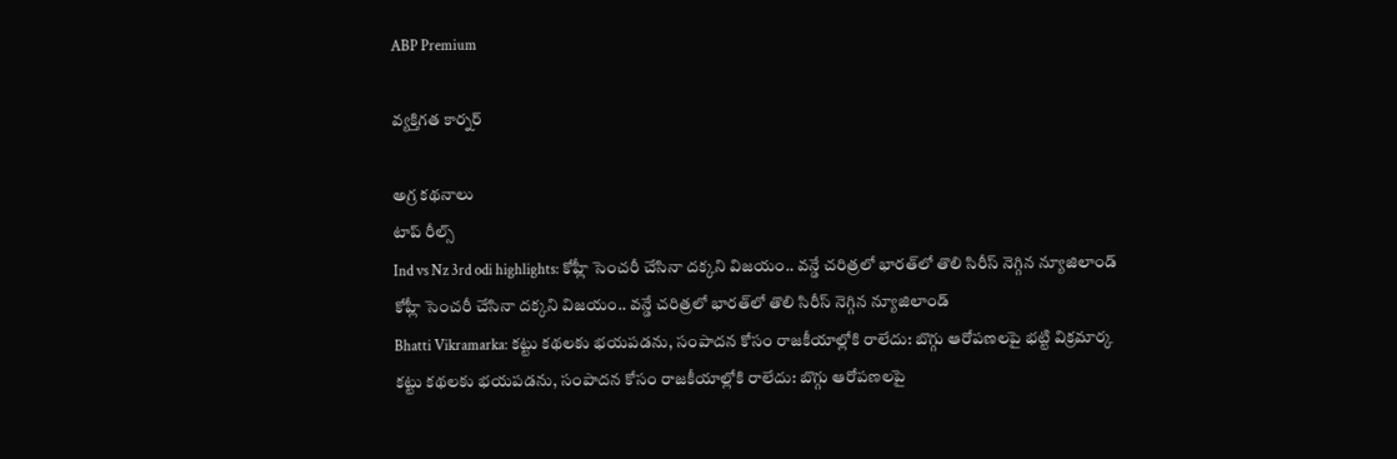ABP Premium

వ్యక్తిగత కార్నర్

అగ్ర కథనాలు
టాప్ రీల్స్
Ind vs Nz 3rd odi highlights: కోహ్లీ సెంచరీ చేసినా దక్కని విజయం.. వన్డే చరిత్రలో భారత్‌లో తొలి సిరీస్ నెగ్గిన న్యూజిలాండ్
కోహ్లీ సెంచరీ చేసినా దక్కని విజయం.. వన్డే చరిత్రలో భారత్‌లో తొలి సిరీస్ నెగ్గిన న్యూజిలాండ్
Bhatti Vikramarka: కట్టు కథలకు భయపడను, సంపాదన కోసం రాజకీయాల్లోకి రాలేదు: బొగ్గు ఆరోపణలపై భట్టి విక్రమార్క
కట్టు కథలకు భయపడను, సంపాదన కోసం రాజకీయాల్లోకి రాలేదు: బొగ్గు ఆరోపణలపై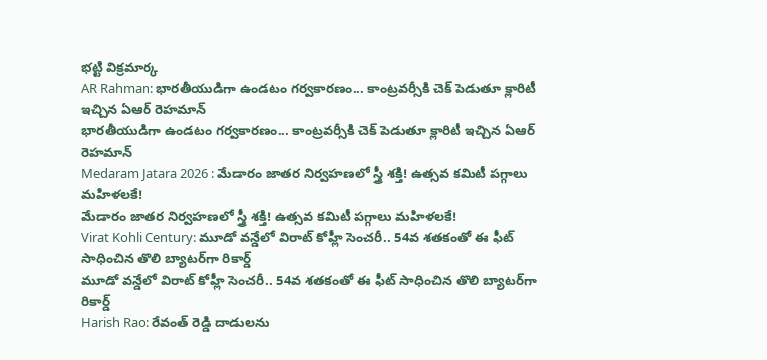భట్టి విక్రమార్క
AR Rahman: భారతీయుడిగా ఉండటం గర్వకారణం... కాంట్రవర్సీకి చెక్ పెడుతూ క్లారిటీ ఇచ్చిన ఏఆర్ రెహమాన్
భారతీయుడిగా ఉండటం గర్వకారణం... కాంట్రవర్సీకి చెక్ పెడుతూ క్లారిటీ ఇచ్చిన ఏఆర్ రెహమాన్
Medaram Jatara 2026 : మేడారం జాతర నిర్వహణలో స్త్రీ శక్తి! ఉత్సవ కమిటీ పగ్గాలు మహిళలకే!
మేడారం జాతర నిర్వహణలో స్త్రీ శక్తి! ఉత్సవ కమిటీ పగ్గాలు మహిళలకే!
Virat Kohli Century: మూడో వన్డేలో విరాట్ కోహ్లీ సెంచరీ.. 54వ శతకంతో ఈ ఫీట్ సాధించిన తొలి బ్యాటర్‌గా రికార్డ్
మూడో వన్డేలో విరాట్ కోహ్లీ సెంచరీ.. 54వ శతకంతో ఈ ఫీట్ సాధించిన తొలి బ్యాటర్‌గా రికార్డ్
Harish Rao: రేవంత్ రెడ్డి దాడులను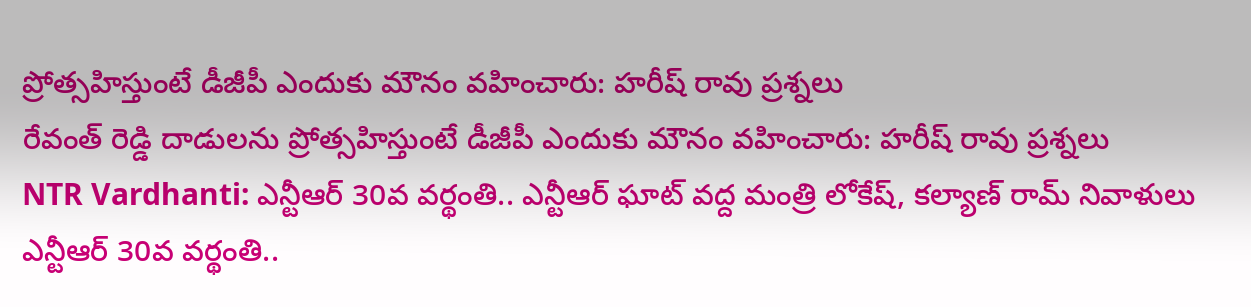ప్రోత్సహిస్తుంటే డీజీపీ ఎందుకు మౌనం వహించారు: హరీష్ రావు ప్రశ్నలు
రేవంత్ రెడ్డి దాడులను ప్రోత్సహిస్తుంటే డీజీపీ ఎందుకు మౌనం వహించారు: హరీష్ రావు ప్రశ్నలు
NTR Vardhanti: ఎన్టీఆర్ 30వ వర్థంతి.. ఎన్టీఆర్ ఘాట్ వద్ద మంత్రి లోకేష్, కల్యాణ్ రామ్ నివాళులు
ఎన్టీఆర్ 30వ వర్థంతి..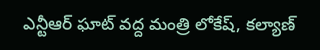ఎన్టీఆర్ ఘాట్ వద్ద మంత్రి లోకేష్, కల్యాణ్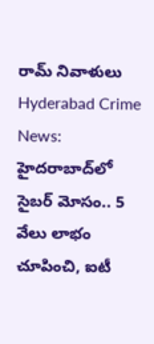రామ్ నివాళులు
Hyderabad Crime News: హైదరాబాద్‌లో సైబర్ మోసం.. 5 వేలు లాభం చూపించి, ఐటీ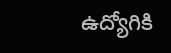ఉద్యోగికి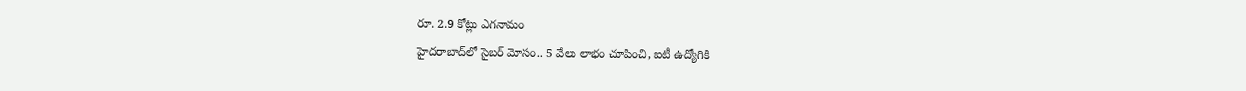రూ. 2.9 కోట్లు ఎగనామం
హైదరాబాద్‌లో సైబర్ మోసం.. 5 వేలు లాభం చూపించి, ఐటీ ఉద్యోగికి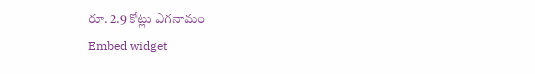రూ. 2.9 కోట్లు ఎగనామం
Embed widget